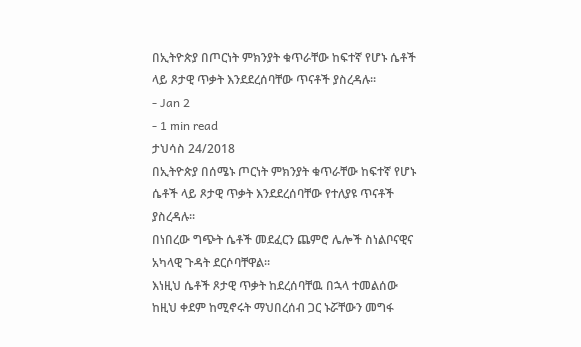በኢትዮጵያ በጦርነት ምክንያት ቁጥራቸው ከፍተኛ የሆኑ ሴቶች ላይ ጾታዊ ጥቃት እንደደረሰባቸው ጥናቶች ያስረዳሉ፡፡
- Jan 2
- 1 min read
ታህሳስ 24/2018
በኢትዮጵያ በሰሜኑ ጦርነት ምክንያት ቁጥራቸው ከፍተኛ የሆኑ ሴቶች ላይ ጾታዊ ጥቃት እንደደረሰባቸው የተለያዩ ጥናቶች ያስረዳሉ፡፡
በነበረው ግጭት ሴቶች መደፈርን ጨምሮ ሌሎች ስነልቦናዊና አካላዊ ጉዳት ደርሶባቸዋል፡፡
እነዚህ ሴቶች ጾታዊ ጥቃት ከደረሰባቸዉ በኋላ ተመልሰው ከዚህ ቀደም ከሚኖሩት ማህበረሰብ ጋር ኑሯቸውን መግፋ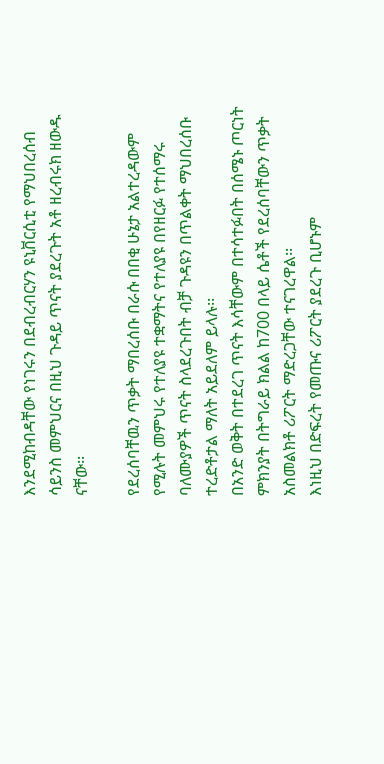እንደሚከብዳቸው የነገሩን በደብረብርሃን ዩኒቨርሲቲ የማህበረሰብ ሳይንስ መምህርና በዚህ ጉዳይ ጥናት ያደረጉት አቶ ዘረብሩክ ዘውዱ ናቸው፡፡

የደረሰባቸዉን ጥቃት ማበረሰቡ በራሱ በበቂ ሁኔታ አልተረዳውም የሚሉት መምህሩ የተለያዩ ተቋማትና የተለያዩ በየዘርፉ የተሰማሩ ባለሙያዎች ጥናት ስላደረጉበት ብቻ ጉዳዩን በጥልቀት ማህበረሰቡ ተረድቶታል ማለት አይደለም ይላሉ፡፡
በአንድ ወቅት በተደረገ ጥናት እሳቸውም በተሳተፉበት በሰሜኑ ጦርነት ምክንያት በትግራይ ክልል ከ700 በላይ ሴቶች የደረሰባቸውን ጥቃት አስመልክቶ ሪፖርት ማድረጋቸው ተናገረዋል፡፡
እነዚህ በድፍረት የመጡና ሪፖርት ያደረጉ ቢሆኑም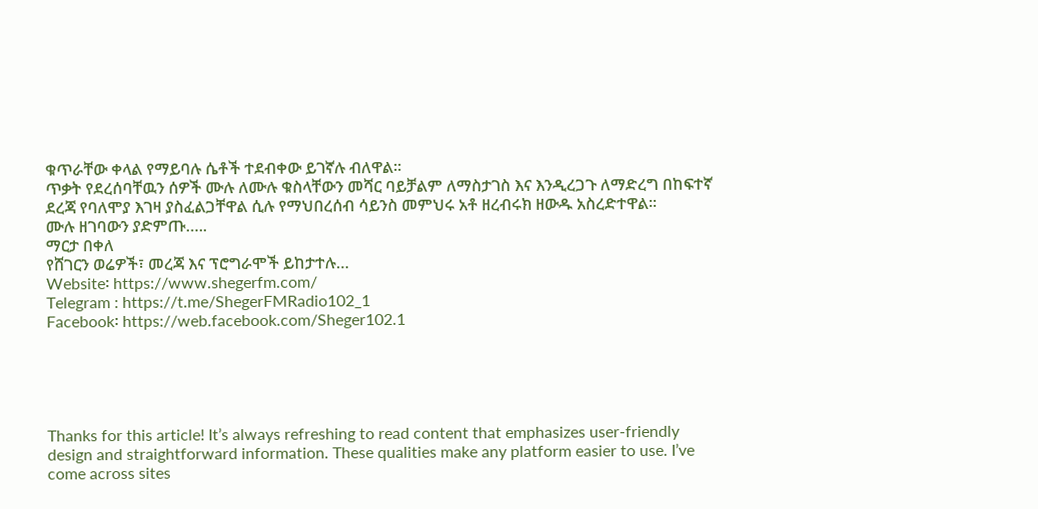ቁጥራቸው ቀላል የማይባሉ ሴቶች ተደብቀው ይገኛሉ ብለዋል፡፡
ጥቃት የደረሰባቸዉን ሰዎች ሙሉ ለሙሉ ቁስላቸውን መሻር ባይቻልም ለማስታገስ እና እንዲረጋጉ ለማድረግ በከፍተኛ ደረጃ የባለሞያ እገዛ ያስፈልጋቸዋል ሲሉ የማህበረሰብ ሳይንስ መምህሩ አቶ ዘረብሩክ ዘውዱ አስረድተዋል፡፡
ሙሉ ዘገባውን ያድምጡ…..
ማርታ በቀለ
የሸገርን ወሬዎች፣ መረጃ እና ፕሮግራሞች ይከታተሉ…
Website፡ https://www.shegerfm.com/
Telegram : https://t.me/ShegerFMRadio102_1
Facebook፡ https://web.facebook.com/Sheger102.1





Thanks for this article! It’s always refreshing to read content that emphasizes user-friendly design and straightforward information. These qualities make any platform easier to use. I’ve come across sites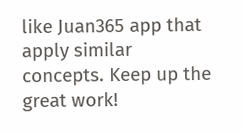like Juan365 app that apply similar concepts. Keep up the great work!